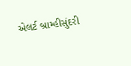એલર્ટ બ્રામ્હીસુંદરી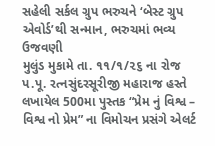સહેલી સર્કલ ગ્રુપ ભરુચને ‘બેસ્ટ ગ્રુપ એવોર્ડ’થી સન્માન, ભરુચમાં ભવ્ય ઉજવણી
મુલુંડ મુકામે તા. ૧૧/૧/૨૬ ના રોજ પ.પૂ. રત્નસુંદરસૂરીજી મહારાજ હસ્તે લખાયેલ 500મા પુસ્તક “પ્રેમ નું વિશ્વ – વિશ્વ નો પ્રેમ” ના વિમોચન પ્રસંગે એલર્ટ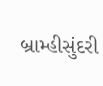બ્રામ્હીસુંદરી